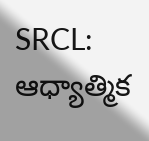SRCL: ఆధ్యాత్మిక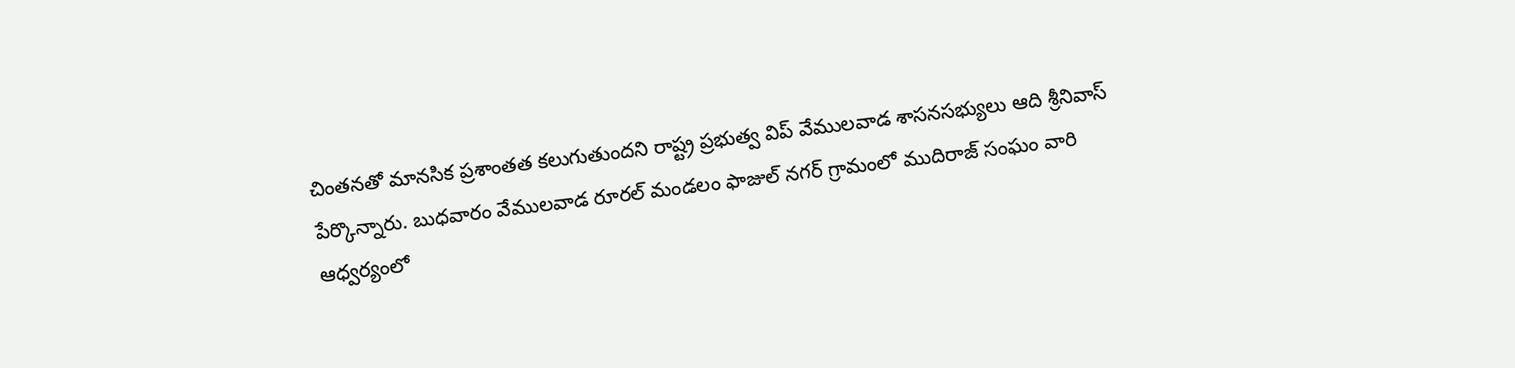చింతనతో మానసిక ప్రశాంతత కలుగుతుందని రాష్ట్ర ప్రభుత్వ విప్ వేములవాడ శాసనసభ్యులు ఆది శ్రీనివాస్ పేర్కొన్నారు. బుధవారం వేములవాడ రూరల్ మండలం ఫాజుల్ నగర్ గ్రామంలో ముదిరాజ్ సంఘం వారి ఆధ్వర్యంలో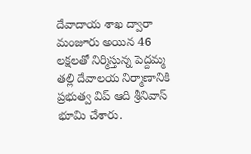దేవాదాయ శాఖ ద్వారా మంజూరు అయిన 46 లక్షలతో నిర్మిస్తున్న పెద్దమ్మ తల్లి దేవాలయ నిర్మాణానికి ప్రభుత్వ విప్ ఆది శ్రీనివాస్ భూమి చేశారు.